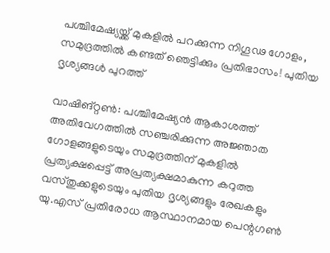പശ്ചിമേഷ്യയ്ക്ക് മുകളിൽ പറക്കുന്ന നിഗൂഢ ഗോളം, സമുദ്രത്തിൽ കണ്ടത് ഞെട്ടിക്കും പ്രതിഭാസം! പുതിയ ദൃശ്യങ്ങൾ പുറത്ത്

വാഷിങ്റ്റൺ: പശ്ചിമേഷ്യൻ ആകാശത്ത് അതിവേഗത്തിൽ സഞ്ചരിക്കുന്ന അജ്ഞാത ഗോളങ്ങളുടെയും സമുദ്രത്തിന് മുകളിൽ പ്രത്യക്ഷപ്പെട്ട് അപ്രത്യക്ഷമാകുന്ന കറുത്ത വസ്തുക്കളുടെയും പുതിയ ദൃശ്യങ്ങളും രേഖകളും യു.എസ് പ്രതിരോധ ആസ്ഥാനമായ പെന്റഗൺ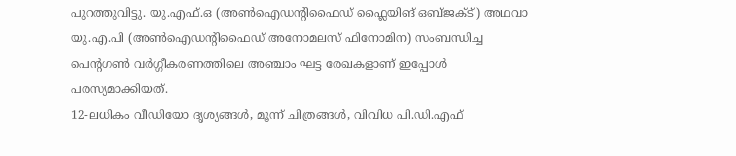പുറത്തുവിട്ടു. യു.എഫ്.ഒ (അൺഐഡന്റിഫൈഡ് ഫ്ലൈയിങ് ഒബ്ജക്ട്) അഥവാ യു.എ.പി (അൺഐഡന്റിഫൈഡ് അനോമലസ് ഫിനോമിന) സംബന്ധിച്ച പെന്റഗൺ വർഗ്ഗീകരണത്തിലെ അഞ്ചാം ഘട്ട രേഖകളാണ് ഇപ്പോൾ പരസ്യമാക്കിയത്.
12-ലധികം വീഡിയോ ദൃശ്യങ്ങൾ, മൂന്ന് ചിത്രങ്ങൾ, വിവിധ പി.ഡി.എഫ്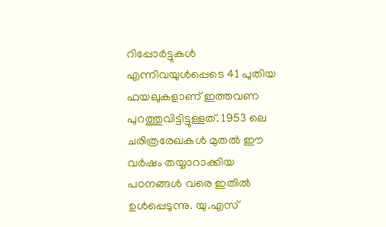റിപ്പോർട്ടുകൾ എന്നിവയുൾപ്പെടെ 41 പുതിയ ഫയലുകളാണ് ഇത്തവണ പുറത്തുവിട്ടിട്ടുള്ളത്. 1953 ലെ ചരിത്രരേഖകൾ മുതൽ ഈ വർഷം തയ്യാറാക്കിയ പഠനങ്ങൾ വരെ ഇതിൽ ഉൾപ്പെടുന്നു. യു.എസ്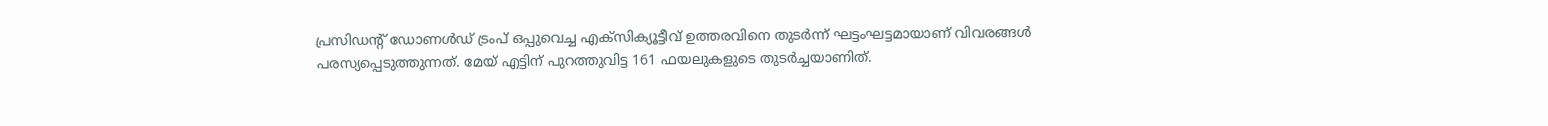പ്രസിഡന്റ് ഡോണൾഡ് ട്രംപ് ഒപ്പുവെച്ച എക്സിക്യൂട്ടീവ് ഉത്തരവിനെ തുടർന്ന് ഘട്ടംഘട്ടമായാണ് വിവരങ്ങൾ പരസ്യപ്പെടുത്തുന്നത്. മേയ് എട്ടിന് പുറത്തുവിട്ട 161 ഫയലുകളുടെ തുടർച്ചയാണിത്.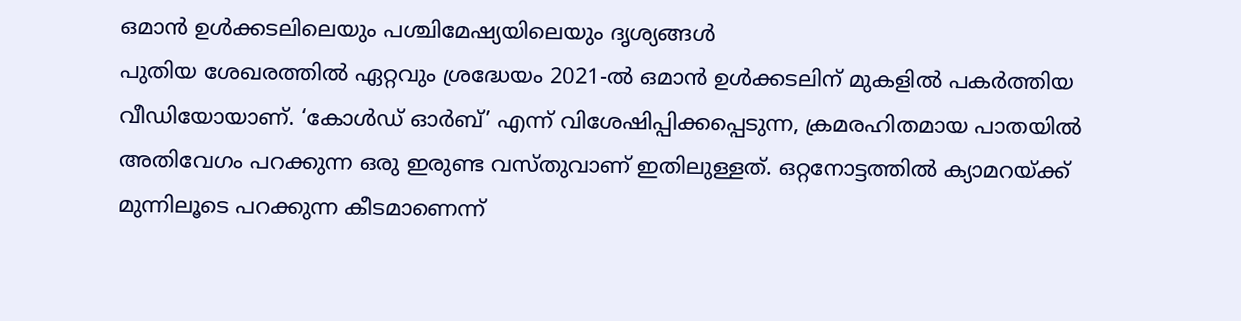ഒമാൻ ഉൾക്കടലിലെയും പശ്ചിമേഷ്യയിലെയും ദൃശ്യങ്ങൾ
പുതിയ ശേഖരത്തിൽ ഏറ്റവും ശ്രദ്ധേയം 2021-ൽ ഒമാൻ ഉൾക്കടലിന് മുകളിൽ പകർത്തിയ വീഡിയോയാണ്. ‘കോൾഡ് ഓർബ്’ എന്ന് വിശേഷിപ്പിക്കപ്പെടുന്ന, ക്രമരഹിതമായ പാതയിൽ അതിവേഗം പറക്കുന്ന ഒരു ഇരുണ്ട വസ്തുവാണ് ഇതിലുള്ളത്. ഒറ്റനോട്ടത്തിൽ ക്യാമറയ്ക്ക് മുന്നിലൂടെ പറക്കുന്ന കീടമാണെന്ന്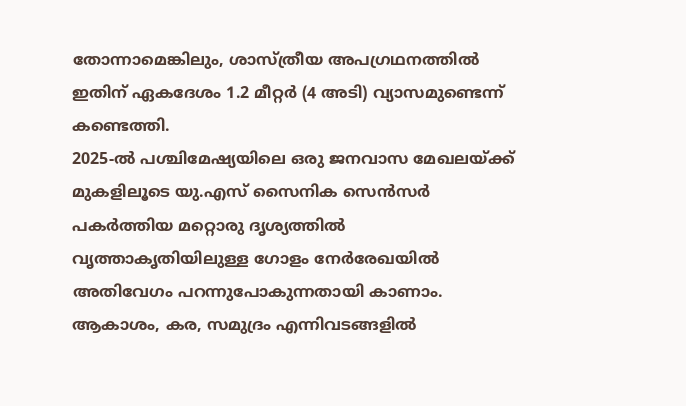തോന്നാമെങ്കിലും, ശാസ്ത്രീയ അപഗ്രഥനത്തിൽ ഇതിന് ഏകദേശം 1.2 മീറ്റർ (4 അടി) വ്യാസമുണ്ടെന്ന് കണ്ടെത്തി.
2025-ൽ പശ്ചിമേഷ്യയിലെ ഒരു ജനവാസ മേഖലയ്ക്ക് മുകളിലൂടെ യു.എസ് സൈനിക സെൻസർ പകർത്തിയ മറ്റൊരു ദൃശ്യത്തിൽ വൃത്താകൃതിയിലുള്ള ഗോളം നേർരേഖയിൽ അതിവേഗം പറന്നുപോകുന്നതായി കാണാം. ആകാശം, കര, സമുദ്രം എന്നിവടങ്ങളിൽ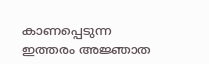കാണപ്പെടുന്ന ഇത്തരം അജ്ഞാത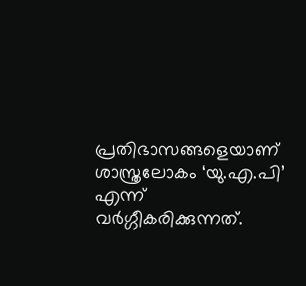പ്രതിഭാസങ്ങളെയാണ് ശാസ്ത്രലോകം ‘യു.എ.പി’ എന്ന് വർഗ്ഗീകരിക്കുന്നത്.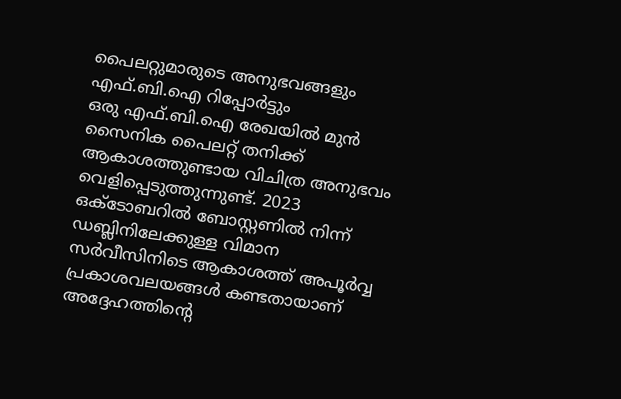പൈലറ്റുമാരുടെ അനുഭവങ്ങളും എഫ്.ബി.ഐ റിപ്പോർട്ടും
ഒരു എഫ്.ബി.ഐ രേഖയിൽ മുൻ സൈനിക പൈലറ്റ് തനിക്ക് ആകാശത്തുണ്ടായ വിചിത്ര അനുഭവം വെളിപ്പെടുത്തുന്നുണ്ട്. 2023 ഒക്ടോബറിൽ ബോസ്റ്റണിൽ നിന്ന് ഡബ്ലിനിലേക്കുള്ള വിമാന സർവീസിനിടെ ആകാശത്ത് അപൂർവ്വ പ്രകാശവലയങ്ങൾ കണ്ടതായാണ് അദ്ദേഹത്തിന്റെ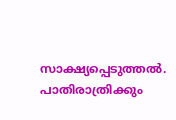സാക്ഷ്യപ്പെടുത്തൽ. പാതിരാത്രിക്കും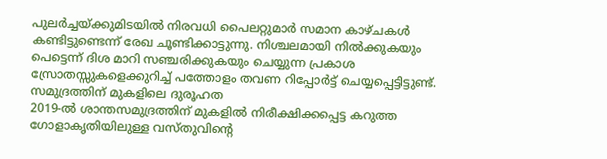പുലർച്ചയ്ക്കുമിടയിൽ നിരവധി പൈലറ്റുമാർ സമാന കാഴ്ചകൾ കണ്ടിട്ടുണ്ടെന്ന് രേഖ ചൂണ്ടിക്കാട്ടുന്നു. നിശ്ചലമായി നിൽക്കുകയും പെട്ടെന്ന് ദിശ മാറി സഞ്ചരിക്കുകയും ചെയ്യുന്ന പ്രകാശ സ്രോതസ്സുകളെക്കുറിച്ച് പത്തോളം തവണ റിപ്പോർട്ട് ചെയ്യപ്പെട്ടിട്ടുണ്ട്.
സമുദ്രത്തിന് മുകളിലെ ദുരൂഹത
2019-ൽ ശാന്തസമുദ്രത്തിന് മുകളിൽ നിരീക്ഷിക്കപ്പെട്ട കറുത്ത ഗോളാകൃതിയിലുള്ള വസ്തുവിന്റെ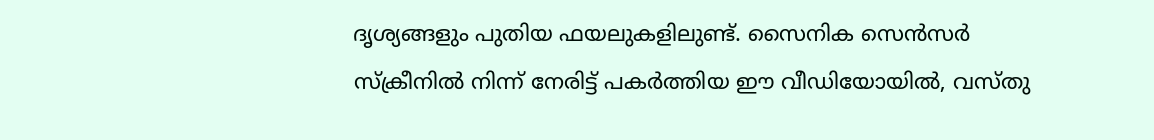ദൃശ്യങ്ങളും പുതിയ ഫയലുകളിലുണ്ട്. സൈനിക സെൻസർ സ്ക്രീനിൽ നിന്ന് നേരിട്ട് പകർത്തിയ ഈ വീഡിയോയിൽ, വസ്തു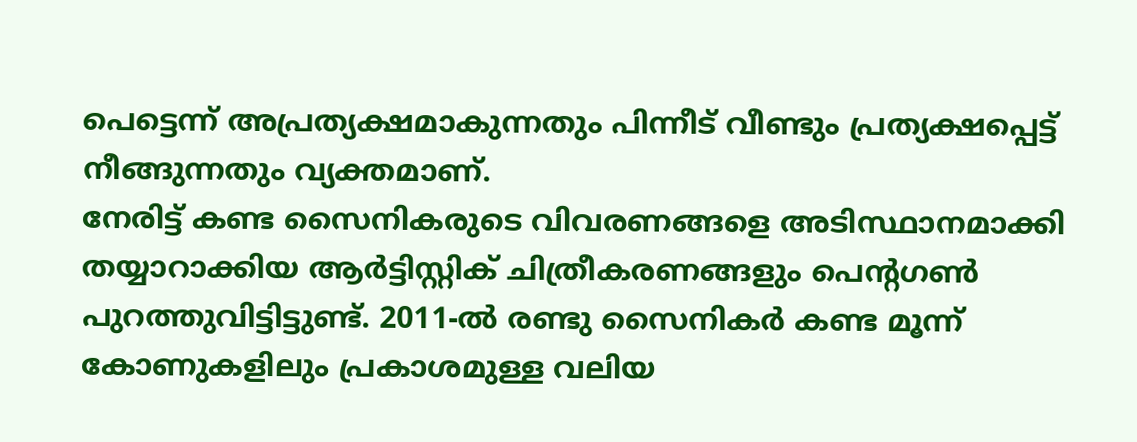പെട്ടെന്ന് അപ്രത്യക്ഷമാകുന്നതും പിന്നീട് വീണ്ടും പ്രത്യക്ഷപ്പെട്ട് നീങ്ങുന്നതും വ്യക്തമാണ്.
നേരിട്ട് കണ്ട സൈനികരുടെ വിവരണങ്ങളെ അടിസ്ഥാനമാക്കി തയ്യാറാക്കിയ ആർട്ടിസ്റ്റിക് ചിത്രീകരണങ്ങളും പെന്റഗൺ പുറത്തുവിട്ടിട്ടുണ്ട്. 2011-ൽ രണ്ടു സൈനികർ കണ്ട മൂന്ന് കോണുകളിലും പ്രകാശമുള്ള വലിയ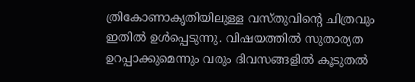ത്രികോണാകൃതിയിലുള്ള വസ്തുവിന്റെ ചിത്രവും ഇതിൽ ഉൾപ്പെടുന്നു. വിഷയത്തിൽ സുതാര്യത ഉറപ്പാക്കുമെന്നും വരും ദിവസങ്ങളിൽ കൂടുതൽ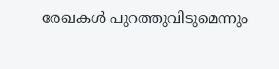രേഖകൾ പുറത്തുവിടുമെന്നും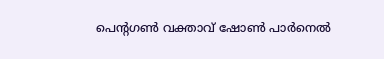പെന്റഗൺ വക്താവ് ഷോൺ പാർനെൽ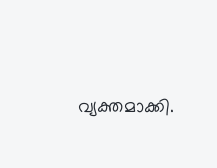വ്യക്തമാക്കി.